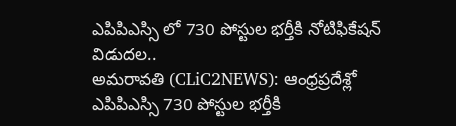ఎపిపిఎస్సి లో 730 పోస్టుల భర్తీకి నోటిఫికేషన్ విడుదల..
అమరావతి (CLiC2NEWS): ఆంధ్రప్రదేశ్లో ఎపిపిఎస్సి 730 పోస్టుల భర్తీకి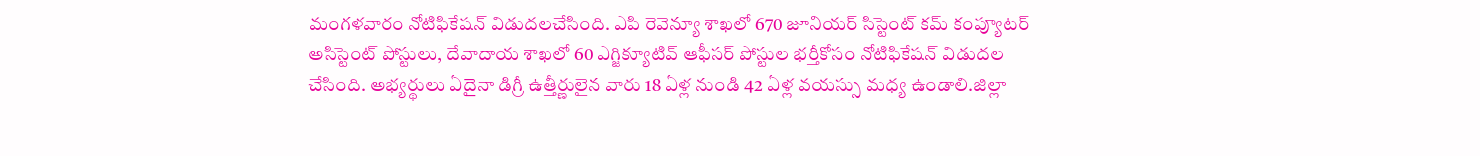మంగళవారం నోటిఫికేషన్ విడుదలచేసింది. ఎపి రెవెన్యూ శాఖలో 670 జూనియర్ సిస్టెంట్ కమ్ కంప్యూటర్ అసిస్టెంట్ పోస్టులు, దేవాదాయ శాఖలో 60 ఎగ్జిక్యూటివ్ ఆఫీసర్ పోస్టుల భర్తీకోసం నోటిఫికేషన్ విడుదల చేసింది. అభ్యర్థులు ఏదైనా డిగ్రీ ఉత్తీర్ణులైన వారు 18 ఏళ్ల నుండి 42 ఏళ్ల వయస్సు మధ్య ఉండాలి.జిల్లా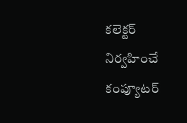కలెక్టర్ నిర్వహించే కంప్యూటర్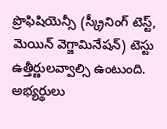ప్రొఫిషియెన్సీ (స్క్రీనింగ్ టెస్ట్, మెయిన్ వెగ్జామినేషన్) టెస్టు ఉత్తీర్ణులవ్వాల్సి ఉంటుంది. అభ్యర్థులు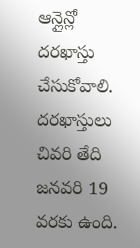ఆన్లైన్లో దరఖాస్తు చేసుకోవాలి. దరఖాస్తులు చివరి తేది జనవరి 19 వరకు ఉంది.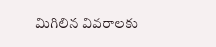మిగిలిన వివరాలకు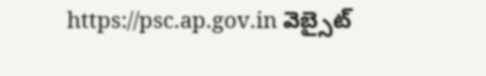https://psc.ap.gov.in వెబ్సైట్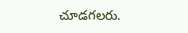చూడగలరు.